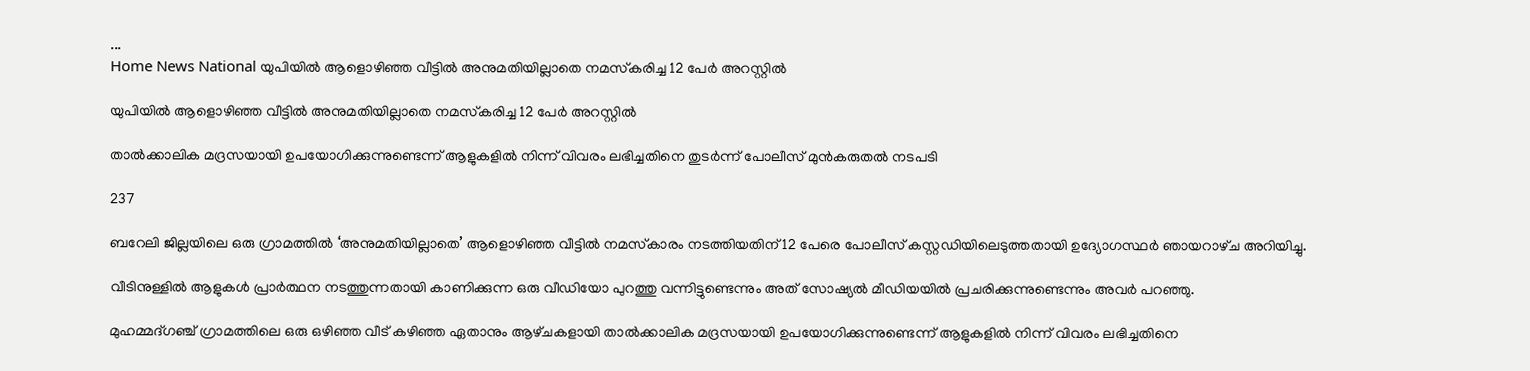...
Home News National യുപിയിൽ ആളൊഴിഞ്ഞ വീട്ടിൽ അനുമതിയില്ലാതെ നമസ്‌കരിച്ച 12 പേർ അറസ്റ്റിൽ

യുപിയിൽ ആളൊഴിഞ്ഞ വീട്ടിൽ അനുമതിയില്ലാതെ നമസ്‌കരിച്ച 12 പേർ അറസ്റ്റിൽ

താൽക്കാലിക മദ്രസയായി ഉപയോഗിക്കുന്നുണ്ടെന്ന് ആളുകളിൽ നിന്ന് വിവരം ലഭിച്ചതിനെ തുടർന്ന് പോലീസ് മുൻകരുതൽ നടപടി

237

ബറേലി ജില്ലയിലെ ഒരു ഗ്രാമത്തിൽ ‘അനുമതിയില്ലാതെ’ ആളൊഴിഞ്ഞ വീട്ടിൽ നമസ്‌കാരം നടത്തിയതിന് 12 പേരെ പോലീസ് കസ്റ്റഡിയിലെടുത്തതായി ഉദ്യോഗസ്ഥർ ഞായറാഴ്‌ച അറിയിച്ചു.

വീടിനുള്ളിൽ ആളുകൾ പ്രാർത്ഥന നടത്തുന്നതായി കാണിക്കുന്ന ഒരു വീഡിയോ പുറത്തു വന്നിട്ടുണ്ടെന്നും അത് സോഷ്യൽ മീഡിയയിൽ പ്രചരിക്കുന്നുണ്ടെന്നും അവർ പറഞ്ഞു.

മുഹമ്മദ്ഗഞ്ച് ഗ്രാമത്തിലെ ഒരു ഒഴിഞ്ഞ വീട് കഴിഞ്ഞ ഏതാനും ആഴ്‌ചകളായി താൽക്കാലിക മദ്രസയായി ഉപയോഗിക്കുന്നുണ്ടെന്ന് ആളുകളിൽ നിന്ന് വിവരം ലഭിച്ചതിനെ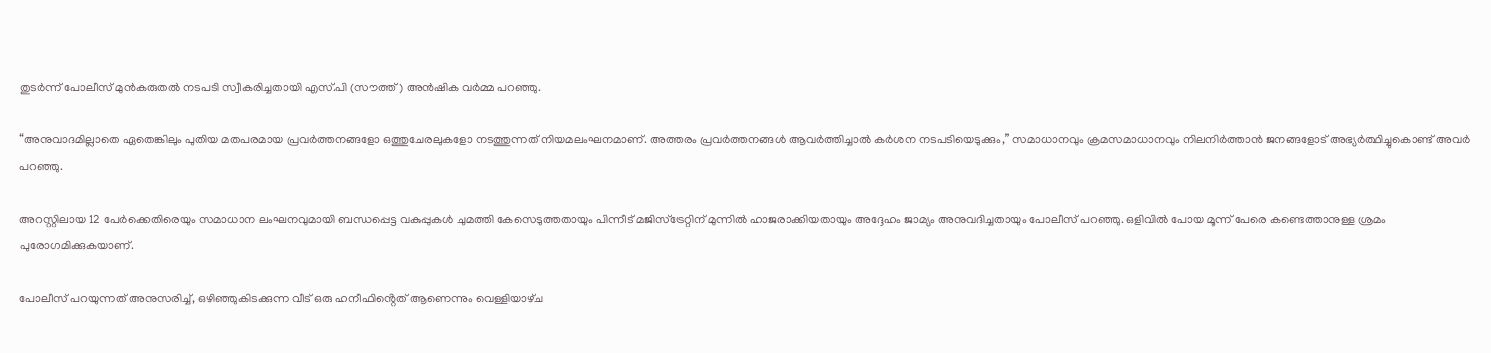തുടർന്ന് പോലീസ് മുൻകരുതൽ നടപടി സ്വീകരിച്ചതായി എസ്.പി (സൗത്ത്) അൻഷിക വർമ്മ പറഞ്ഞു.

“അനുവാദമില്ലാതെ ഏതെങ്കിലും പുതിയ മതപരമായ പ്രവർത്തനങ്ങളോ ഒത്തുചേരലുകളോ നടത്തുന്നത് നിയമലംഘനമാണ്. അത്തരം പ്രവർത്തനങ്ങൾ ആവർത്തിച്ചാൽ കർശന നടപടിയെടുക്കും,” സമാധാനവും ക്രമസമാധാനവും നിലനിർത്താൻ ജനങ്ങളോട് അഭ്യർത്ഥിച്ചുകൊണ്ട് അവർ പറഞ്ഞു.

അറസ്റ്റിലായ 12 പേർക്കെതിരെയും സമാധാന ലംഘനവുമായി ബന്ധപ്പെട്ട വകുപ്പുകൾ ചുമത്തി കേസെടുത്തതായും പിന്നീട് മജിസ്‌ട്രേറ്റിന് മുന്നിൽ ഹാജരാക്കിയതായും അദ്ദേഹം ജാമ്യം അനുവദിച്ചതായും പോലീസ് പറഞ്ഞു. ഒളിവിൽ പോയ മൂന്ന് പേരെ കണ്ടെത്താനുള്ള ശ്രമം പുരോഗമിക്കുകയാണ്.

പോലീസ് പറയുന്നത് അനുസരിച്ച്, ഒഴിഞ്ഞുകിടക്കുന്ന വീട് ഒരു ഹനീഫിൻ്റെത് ആണെന്നും വെള്ളിയാഴ്‌ച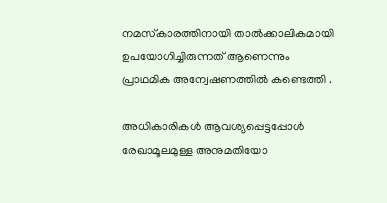നമസ്‌കാരത്തിനായി താൽക്കാലികമായി ഉപയോഗിച്ചിരുന്നത് ആണെന്നും പ്രാഥമിക അന്വേഷണത്തിൽ കണ്ടെത്തി .

അധികാരികൾ ആവശ്യപ്പെട്ടപ്പോൾ രേഖാമൂലമുള്ള അനുമതിയോ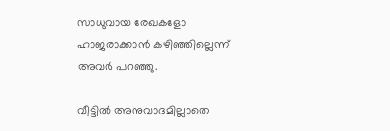സാധുവായ രേഖകളോ ഹാജരാക്കാൻ കഴിഞ്ഞില്ലെന്ന് അവർ പറഞ്ഞു.

വീട്ടിൽ അനുവാദമില്ലാതെ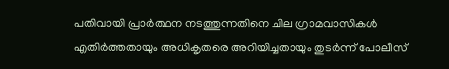പതിവായി പ്രാർത്ഥന നടത്തുന്നതിനെ ചില ഗ്രാമവാസികൾ എതിർത്തതായും അധികൃതരെ അറിയിച്ചതായും തുടർന്ന് പോലീസ്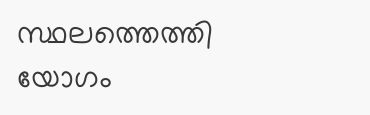സ്ഥലത്തെത്തി യോഗം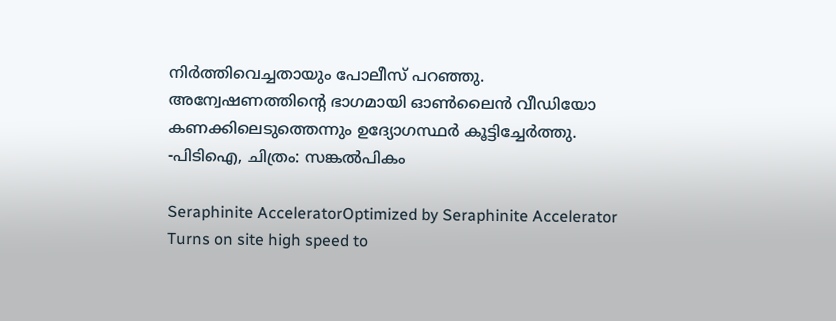നിർത്തിവെച്ചതായും പോലീസ് പറഞ്ഞു. അന്വേഷണത്തിൻ്റെ ഭാഗമായി ഓൺലൈൻ വീഡിയോ കണക്കിലെടുത്തെന്നും ഉദ്യോഗസ്ഥർ കൂട്ടിച്ചേർത്തു. -പിടിഐ, ചിത്രം: സങ്കൽപികം

Seraphinite AcceleratorOptimized by Seraphinite Accelerator
Turns on site high speed to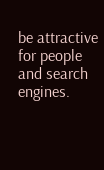be attractive for people and search engines.